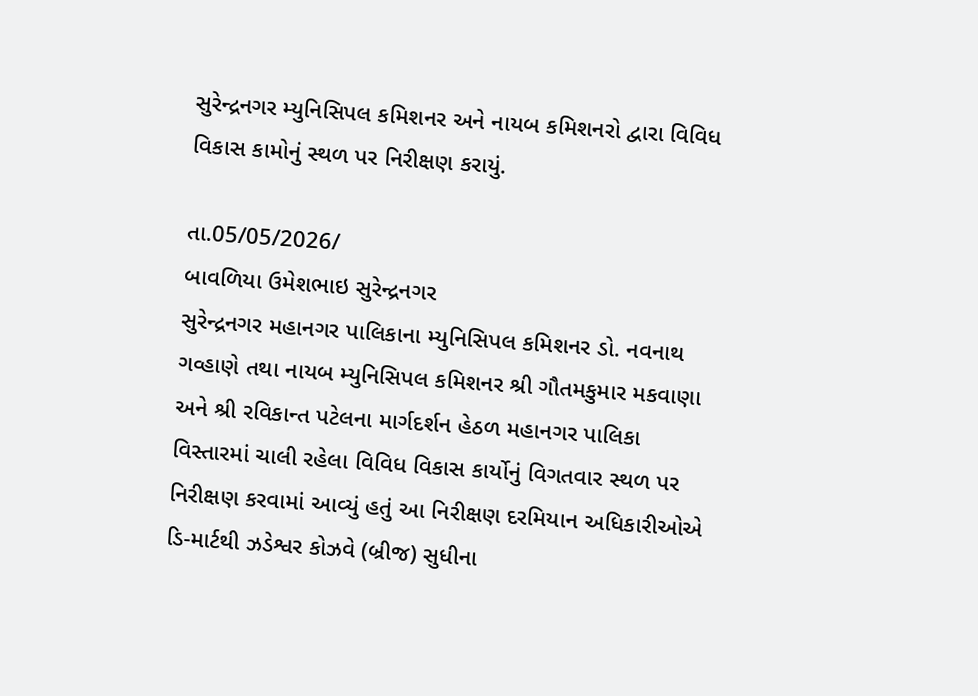સુરેન્દ્રનગર મ્યુનિસિપલ કમિશનર અને નાયબ કમિશનરો દ્વારા વિવિધ વિકાસ કામોનું સ્થળ પર નિરીક્ષણ કરાયું.

તા.05/05/2026/
બાવળિયા ઉમેશભાઇ સુરેન્દ્રનગર
સુરેન્દ્રનગર મહાનગર પાલિકાના મ્યુનિસિપલ કમિશનર ડો. નવનાથ ગવ્હાણે તથા નાયબ મ્યુનિસિપલ કમિશનર શ્રી ગૌતમકુમાર મકવાણા અને શ્રી રવિકાન્ત પટેલના માર્ગદર્શન હેઠળ મહાનગર પાલિકા વિસ્તારમાં ચાલી રહેલા વિવિધ વિકાસ કાર્યોનું વિગતવાર સ્થળ પર નિરીક્ષણ કરવામાં આવ્યું હતું આ નિરીક્ષણ દરમિયાન અધિકારીઓએ ડિ-માર્ટથી ઝડેશ્વર કોઝવે (બ્રીજ) સુધીના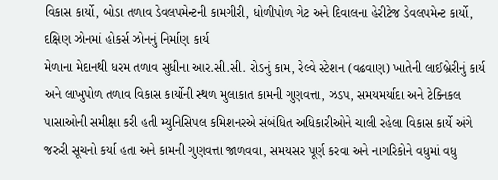વિકાસ કાર્યો, બોડા તળાવ ડેવલપમેન્ટની કામગીરી, ધોળીપોળ ગેટ અને દિવાલના હેરીટેજ ડેવલપમેન્ટ કાર્યો, દક્ષિણ ઝોનમાં હોકર્સ ઝોનનું નિર્માણ કાર્ય
મેળાના મેદાનથી ધરમ તળાવ સુધીના આર.સી.સી. રોડનું કામ, રેલ્વે સ્ટેશન (વઢવાણ) ખાતેની લાઈબ્રેરીનું કાર્ય અને લાખુપોળ તળાવ વિકાસ કાર્યોની સ્થળ મુલાકાત કામની ગુણવત્તા, ઝડપ, સમયમર્યાદા અને ટેક્નિકલ પાસાઓની સમીક્ષા કરી હતી મ્યુનિસિપલ કમિશનરએ સંબંધિત અધિકારીઓને ચાલી રહેલા વિકાસ કાર્યે અંગે જરુરી સૂચનો કર્યા હતા અને કામની ગુણવત્તા જાળવવા, સમયસર પૂર્ણ કરવા અને નાગરિકોને વધુમાં વધુ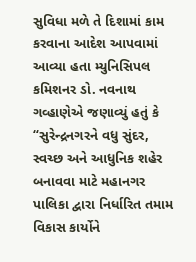સુવિધા મળે તે દિશામાં કામ કરવાના આદેશ આપવામાં આવ્યા હતા મ્યુનિસિપલ કમિશનર ડો. નવનાથ ગવ્હાણેએ જણાવ્યું હતું કે “સુરેન્દ્રનગરને વધુ સુંદર, સ્વચ્છ અને આધુનિક શહેર બનાવવા માટે મહાનગર પાલિકા દ્વારા નિર્ધારિત તમામ વિકાસ કાર્યોને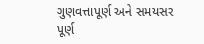ગુણવત્તાપૂર્ણ અને સમયસર પૂર્ણ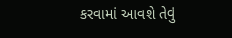કરવામાં આવશે તેવું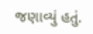જણાવ્યું હતું.